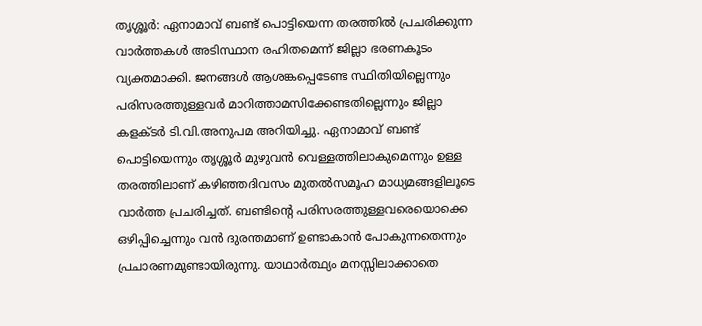തൃശ്ശൂർ: ഏനാമാവ് ബണ്ട് പൊട്ടിയെന്ന തരത്തിൽ പ്രചരിക്കുന്ന വാർത്തകൾ അടിസ്ഥാന രഹിതമെന്ന് ജില്ലാ ഭരണകൂടം വ്യക്തമാക്കി. ജനങ്ങൾ ആശങ്കപ്പെടേണ്ട സ്ഥിതിയില്ലെന്നും പരിസരത്തുള്ളവർ മാറിത്താമസിക്കേണ്ടതില്ലെന്നും ജില്ലാ കളക്ടർ ടി.വി.അനുപമ അറിയിച്ചു. ഏനാമാവ് ബണ്ട് പൊട്ടിയെന്നും തൃശ്ശൂർ മുഴുവൻ വെള്ളത്തിലാകുമെന്നും ഉള്ള തരത്തിലാണ് കഴിഞ്ഞദിവസം മുതൽസമൂഹ മാധ്യമങ്ങളിലൂടെ വാർത്ത പ്രചരിച്ചത്. ബണ്ടിന്റെ പരിസരത്തുള്ളവരെയൊക്കെ ഒഴിപ്പിച്ചെന്നും വൻ ദുരന്തമാണ് ഉണ്ടാകാൻ പോകുന്നതെന്നും പ്രചാരണമുണ്ടായിരുന്നു. യാഥാർത്ഥ്യം മനസ്സിലാക്കാതെ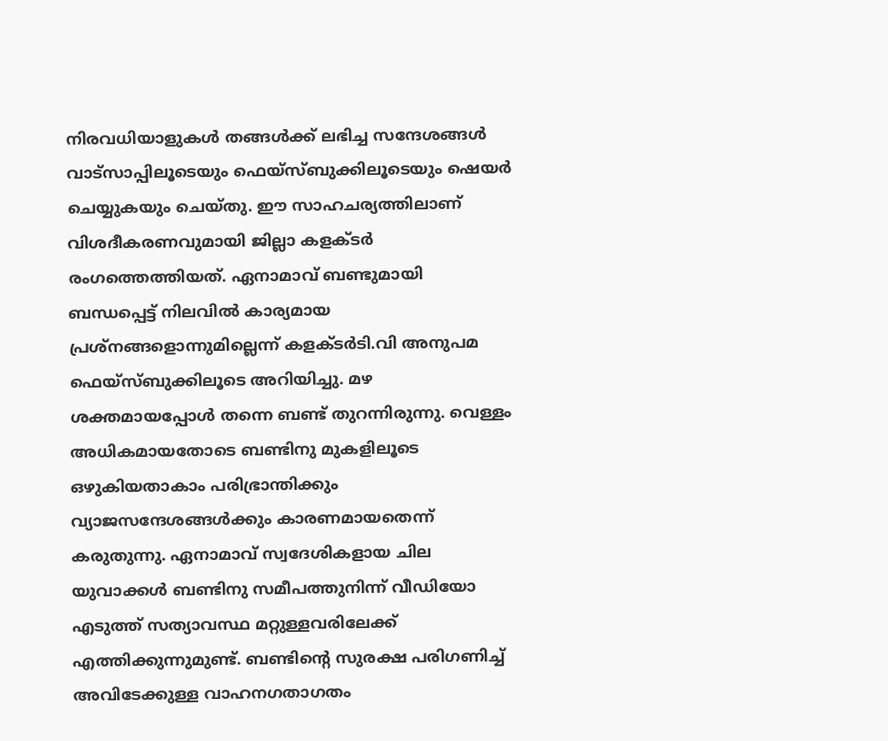നിരവധിയാളുകൾ തങ്ങൾക്ക് ലഭിച്ച സന്ദേശങ്ങൾ വാട്സാപ്പിലൂടെയും ഫെയ്സ്ബുക്കിലൂടെയും ഷെയർ ചെയ്യുകയും ചെയ്തു. ഈ സാഹചര്യത്തിലാണ് വിശദീകരണവുമായി ജില്ലാ കളക്ടർ രംഗത്തെത്തിയത്. ഏനാമാവ് ബണ്ടുമായി ബന്ധപ്പെട്ട് നിലവിൽ കാര്യമായ പ്രശ്നങ്ങളൊന്നുമില്ലെന്ന് കളക്ടർടി.വി അനുപമ ഫെയ്സ്ബുക്കിലൂടെ അറിയിച്ചു. മഴ ശക്തമായപ്പോൾ തന്നെ ബണ്ട് തുറന്നിരുന്നു. വെള്ളം അധികമായതോടെ ബണ്ടിനു മുകളിലൂടെ ഒഴുകിയതാകാം പരിഭ്രാന്തിക്കും വ്യാജസന്ദേശങ്ങൾക്കും കാരണമായതെന്ന് കരുതുന്നു. ഏനാമാവ് സ്വദേശികളായ ചില യുവാക്കൾ ബണ്ടിനു സമീപത്തുനിന്ന് വീഡിയോ എടുത്ത് സത്യാവസ്ഥ മറ്റുള്ളവരിലേക്ക് എത്തിക്കുന്നുമുണ്ട്. ബണ്ടിന്റെ സുരക്ഷ പരിഗണിച്ച് അവിടേക്കുള്ള വാഹനഗതാഗതം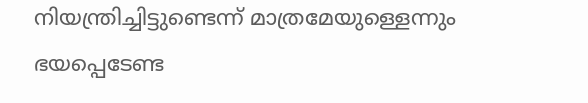നിയന്ത്രിച്ചിട്ടുണ്ടെന്ന് മാത്രമേയുള്ളെന്നും ഭയപ്പെടേണ്ട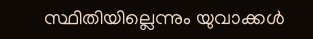സ്ഥിതിയില്ലെന്നും യുവാക്കൾ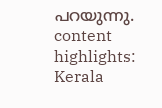പറയുന്നു. content highlights: Kerala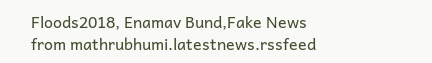Floods2018, Enamav Bund,Fake News
from mathrubhumi.latestnews.rssfeed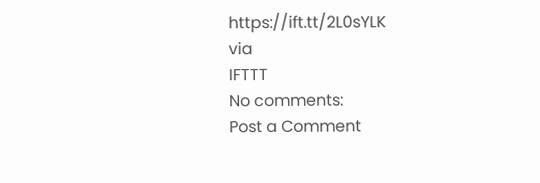https://ift.tt/2L0sYLK
via
IFTTT
No comments:
Post a Comment